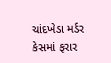ચાંદખેડા મર્ડર કેસમાં ફરાર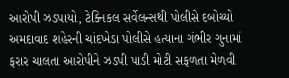આરોપી ઝડપાયો, ટેક્નિકલ સર્વેલન્સથી પોલીસે દબોચ્યો
અમદાવાદ શહેરની ચાંદખેડા પોલીસે હત્યાના ગંભીર ગુનામાં ફરાર ચાલતા આરોપીને ઝડપી પાડી મોટી સફળતા મેળવી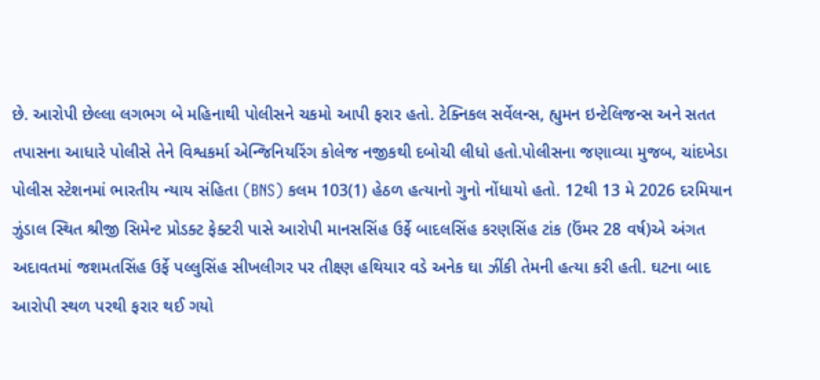છે. આરોપી છેલ્લા લગભગ બે મહિનાથી પોલીસને ચકમો આપી ફરાર હતો. ટેક્નિકલ સર્વેલન્સ, હ્યુમન ઇન્ટેલિજન્સ અને સતત તપાસના આધારે પોલીસે તેને વિશ્વકર્મા એન્જિનિયરિંગ કોલેજ નજીકથી દબોચી લીધો હતો.પોલીસના જણાવ્યા મુજબ, ચાંદખેડા પોલીસ સ્ટેશનમાં ભારતીય ન્યાય સંહિતા (BNS) કલમ 103(1) હેઠળ હત્યાનો ગુનો નોંધાયો હતો. 12થી 13 મે 2026 દરમિયાન ઝુંડાલ સ્થિત શ્રીજી સિમેન્ટ પ્રોડક્ટ ફેક્ટરી પાસે આરોપી માનસસિંહ ઉર્ફે બાદલસિંહ કરણસિંહ ટાંક (ઉંમર 28 વર્ષ)એ અંગત અદાવતમાં જશમતસિંહ ઉર્ફે પલ્લુસિંહ સીખલીગર પર તીક્ષ્ણ હથિયાર વડે અનેક ઘા ઝીંકી તેમની હત્યા કરી હતી. ઘટના બાદ આરોપી સ્થળ પરથી ફરાર થઈ ગયો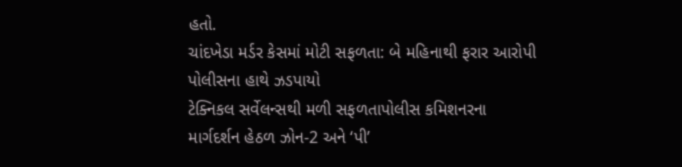હતો.
ચાંદખેડા મર્ડર કેસમાં મોટી સફળતા: બે મહિનાથી ફરાર આરોપી પોલીસના હાથે ઝડપાયો
ટેક્નિકલ સર્વેલન્સથી મળી સફળતાપોલીસ કમિશનરના માર્ગદર્શન હેઠળ ઝોન-2 અને ‘પી’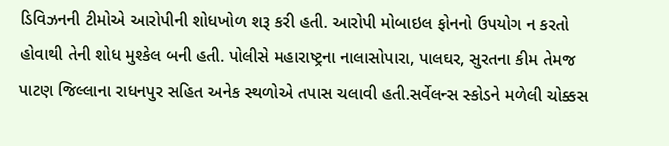ડિવિઝનની ટીમોએ આરોપીની શોધખોળ શરૂ કરી હતી. આરોપી મોબાઇલ ફોનનો ઉપયોગ ન કરતો હોવાથી તેની શોધ મુશ્કેલ બની હતી. પોલીસે મહારાષ્ટ્રના નાલાસોપારા, પાલઘર, સુરતના કીમ તેમજ પાટણ જિલ્લાના રાધનપુર સહિત અનેક સ્થળોએ તપાસ ચલાવી હતી.સર્વેલન્સ સ્કોડને મળેલી ચોક્કસ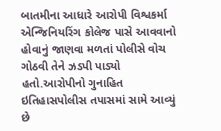બાતમીના આધારે આરોપી વિશ્વકર્મા એન્જિનિયરિંગ કોલેજ પાસે આવવાનો હોવાનું જાણવા મળતાં પોલીસે વોચ ગોઠવી તેને ઝડપી પાડ્યો હતો.આરોપીનો ગુનાહિત ઇતિહાસપોલીસ તપાસમાં સામે આવ્યું છે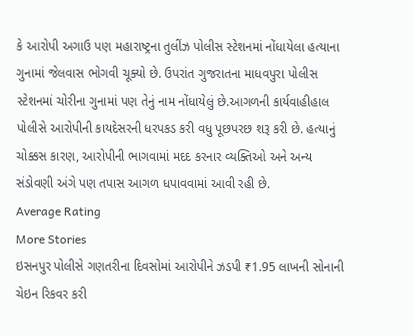કે આરોપી અગાઉ પણ મહારાષ્ટ્રના તુલીંઝ પોલીસ સ્ટેશનમાં નોંધાયેલા હત્યાના ગુનામાં જેલવાસ ભોગવી ચૂક્યો છે. ઉપરાંત ગુજરાતના માધવપુરા પોલીસ સ્ટેશનમાં ચોરીના ગુનામાં પણ તેનું નામ નોંધાયેલું છે.આગળની કાર્યવાહીહાલ પોલીસે આરોપીની કાયદેસરની ધરપકડ કરી વધુ પૂછપરછ શરૂ કરી છે. હત્યાનું ચોક્કસ કારણ, આરોપીની ભાગવામાં મદદ કરનાર વ્યક્તિઓ અને અન્ય સંડોવણી અંગે પણ તપાસ આગળ ધપાવવામાં આવી રહી છે.
Average Rating
More Stories
ઇસનપુર પોલીસે ગણતરીના દિવસોમાં આરોપીને ઝડપી ₹1.95 લાખની સોનાની ચેઇન રિકવર કરી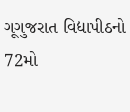ગૂગુજરાત વિદ્યાપીઠનો 72મો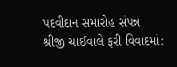પદવીદાન સમારોહ સંપન્ન
શ્રીજી ચાઈવાલે ફરી વિવાદમાં: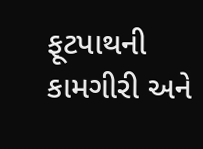ફૂટપાથની કામગીરી અને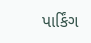પાર્કિંગ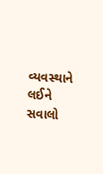વ્યવસ્થાને લઈને સવાલો